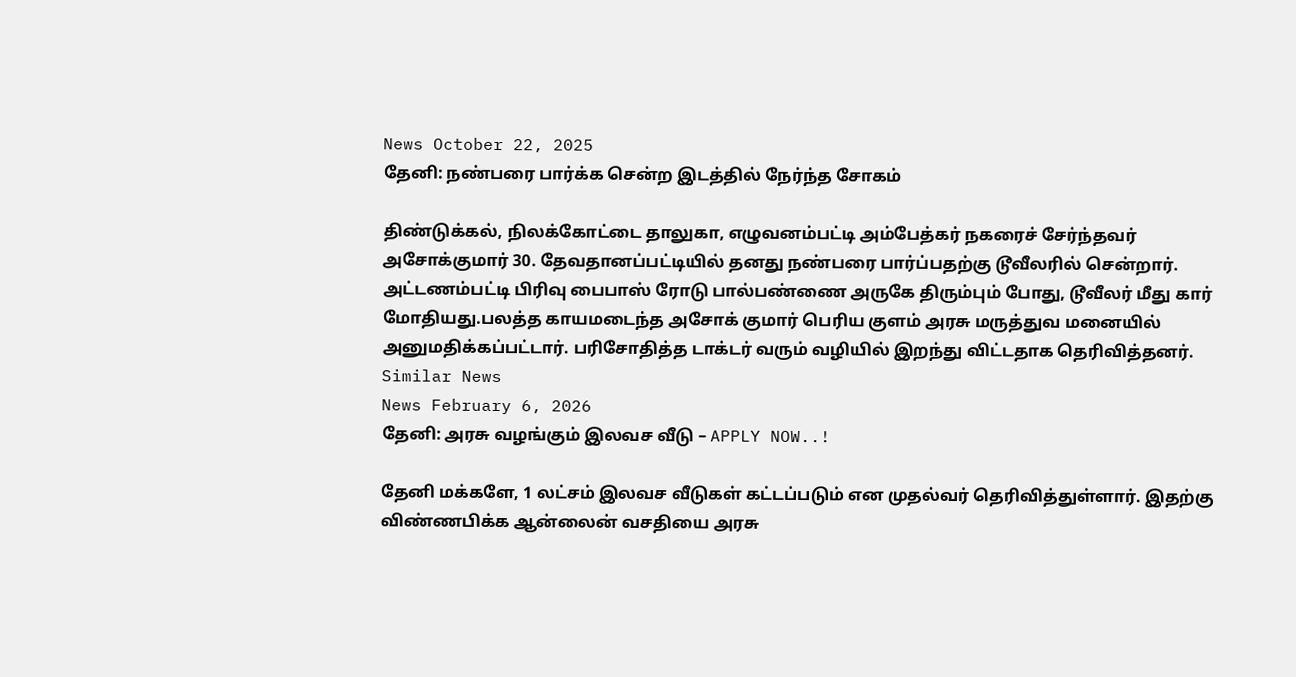News October 22, 2025
தேனி: நண்பரை பார்க்க சென்ற இடத்தில் நேர்ந்த சோகம்

திண்டுக்கல், நிலக்கோட்டை தாலுகா, எழுவனம்பட்டி அம்பேத்கர் நகரைச் சேர்ந்தவர் அசோக்குமார் 30. தேவதானப்பட்டியில் தனது நண்பரை பார்ப்பதற்கு டூவீலரில் சென்றார். அட்டணம்பட்டி பிரிவு பைபாஸ் ரோடு பால்பண்ணை அருகே திரும்பும் போது, டூவீலர் மீது கார் மோதியது.பலத்த காயமடைந்த அசோக் குமார் பெரிய குளம் அரசு மருத்துவ மனையில் அனுமதிக்கப்பட்டார். பரிசோதித்த டாக்டர் வரும் வழியில் இறந்து விட்டதாக தெரிவித்தனர்.
Similar News
News February 6, 2026
தேனி: அரசு வழங்கும் இலவச வீடு – APPLY NOW..!

தேனி மக்களே, 1 லட்சம் இலவச வீடுகள் கட்டப்படும் என முதல்வர் தெரிவித்துள்ளார். இதற்கு விண்ணபிக்க ஆன்லைன் வசதியை அரசு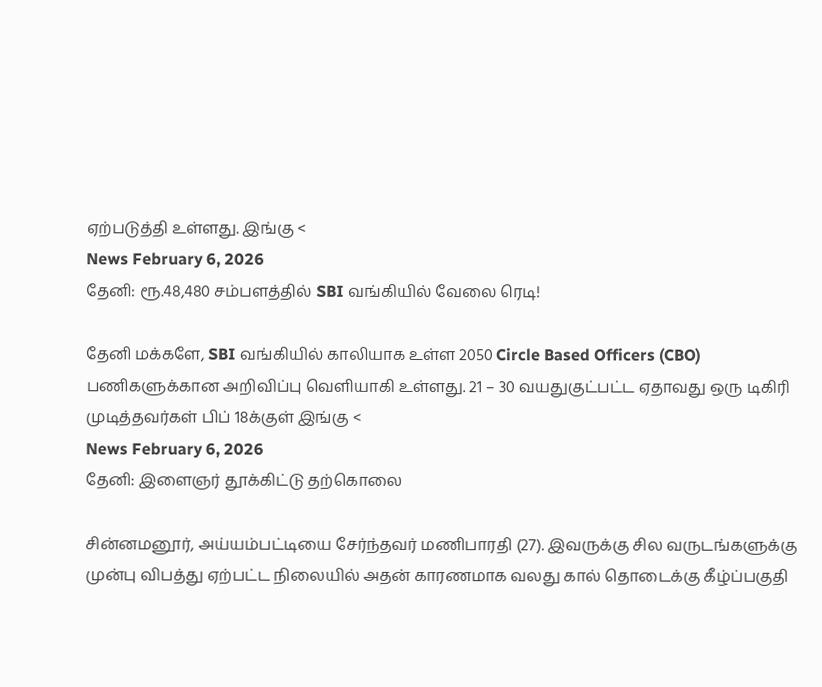ஏற்படுத்தி உள்ளது. இங்கு <
News February 6, 2026
தேனி: ரூ.48,480 சம்பளத்தில் SBI வங்கியில் வேலை ரெடி!

தேனி மக்களே, SBI வங்கியில் காலியாக உள்ள 2050 Circle Based Officers (CBO) பணிகளுக்கான அறிவிப்பு வெளியாகி உள்ளது. 21 – 30 வயதுகுட்பட்ட ஏதாவது ஒரு டிகிரி முடித்தவர்கள் பிப் 18க்குள் இங்கு <
News February 6, 2026
தேனி: இளைஞர் தூக்கிட்டு தற்கொலை

சின்னமனூர், அய்யம்பட்டியை சேர்ந்தவர் மணிபாரதி (27). இவருக்கு சில வருடங்களுக்கு முன்பு விபத்து ஏற்பட்ட நிலையில் அதன் காரணமாக வலது கால் தொடைக்கு கீழ்ப்பகுதி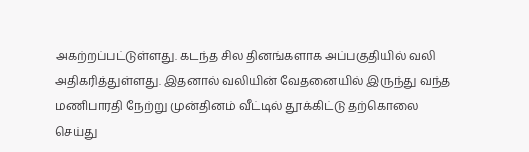அகற்றப்பட்டுள்ளது. கடந்த சில தினங்களாக அப்பகுதியில் வலி அதிகரித்துள்ளது. இதனால் வலியின் வேதனையில் இருந்து வந்த மணிபாரதி நேற்று முன்தினம் வீட்டில் தூக்கிட்டு தற்கொலை செய்து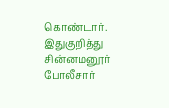கொண்டார். இதுகுறித்து சின்னமனூர் போலீசார்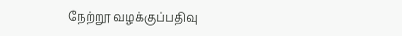நேற்றூ வழக்குப்பதிவு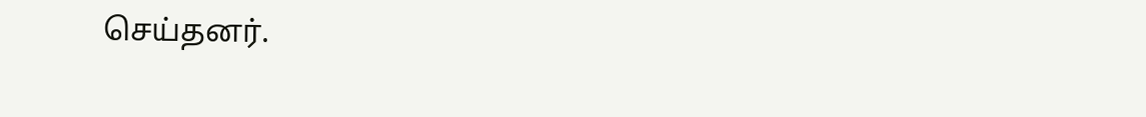செய்தனர்.